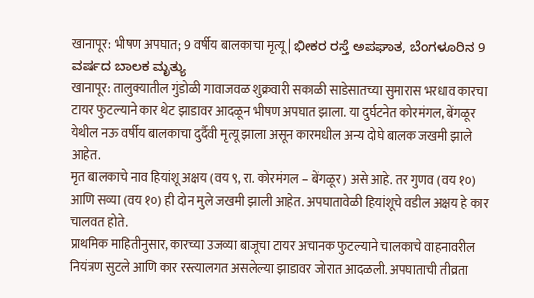खानापूर: भीषण अपघात; 9 वर्षीय बालकाचा मृत्यू | ಭೀಕರ ರಸ್ತೆ ಅಪಘಾತ, ಬೆಂಗಳೂರಿನ 9 ವರ್ಷದ ಬಾಲಕ ಮೃತ್ಯು
खानापूर: तालुक्यातील गुंडोळी गावाजवळ शुक्रवारी सकाळी साडेसातच्या सुमारास भरधाव कारचा टायर फुटल्याने कार थेट झाडावर आदळून भीषण अपघात झाला. या दुर्घटनेत कोरमंगल, बेंगळूर येथील नऊ वर्षीय बालकाचा दुर्दैवी मृत्यू झाला असून कारमधील अन्य दोघे बालक जखमी झाले आहेत.
मृत बालकाचे नाव हियांशू अक्षय (वय ९, रा. कोरमंगल – बेंगळूर) असे आहे. तर गुणव (वय १०) आणि सव्या (वय १०) ही दोन मुले जखमी झाली आहेत. अपघातावेळी हियांशूचे वडील अक्षय हे कार चालवत होते.
प्राथमिक माहितीनुसार, कारच्या उजव्या बाजूचा टायर अचानक फुटल्याने चालकाचे वाहनावरील नियंत्रण सुटले आणि कार रस्त्यालगत असलेल्या झाडावर जोरात आदळली. अपघाताची तीव्रता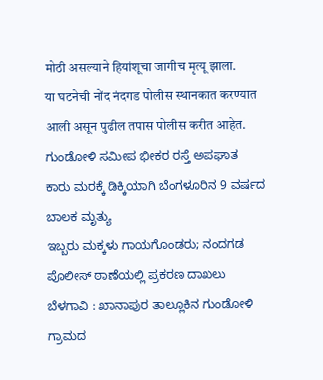मोठी असल्याने हियांशूचा जागीच मृत्यू झाला.
या घटनेची नोंद नंदगड पोलीस स्थानकात करण्यात आली असून पुढील तपास पोलीस करीत आहेत.
ಗುಂಡೋಳಿ ಸಮೀಪ ಭೀಕರ ರಸ್ತೆ ಅಪಘಾತ
ಕಾರು ಮರಕ್ಕೆ ಡಿಕ್ಕಿಯಾಗಿ ಬೆಂಗಳೂರಿನ 9 ವರ್ಷದ ಬಾಲಕ ಮೃತ್ಯು
ಇಬ್ಬರು ಮಕ್ಕಳು ಗಾಯಗೊಂಡರು; ನಂದಗಡ ಪೊಲೀಸ್ ಠಾಣೆಯಲ್ಲಿ ಪ್ರಕರಣ ದಾಖಲು
ಬೆಳಗಾವಿ : ಖಾನಾಪುರ ತಾಲ್ಲೂಕಿನ ಗುಂಡೋಳಿ ಗ್ರಾಮದ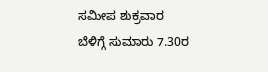ಸಮೀಪ ಶುಕ್ರವಾರ ಬೆಳಿಗ್ಗೆ ಸುಮಾರು 7.30ರ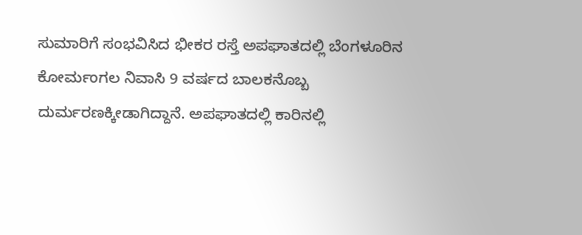ಸುಮಾರಿಗೆ ಸಂಭವಿಸಿದ ಭೀಕರ ರಸ್ತೆ ಅಪಘಾತದಲ್ಲಿ ಬೆಂಗಳೂರಿನ ಕೋರ್ಮಂಗಲ ನಿವಾಸಿ 9 ವರ್ಷದ ಬಾಲಕನೊಬ್ಬ ದುರ್ಮರಣಕ್ಕೀಡಾಗಿದ್ದಾನೆ. ಅಪಘಾತದಲ್ಲಿ ಕಾರಿನಲ್ಲಿ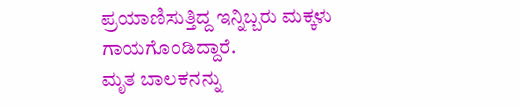ಪ್ರಯಾಣಿಸುತ್ತಿದ್ದ ಇನ್ನಿಬ್ಬರು ಮಕ್ಕಳು ಗಾಯಗೊಂಡಿದ್ದಾರೆ.
ಮೃತ ಬಾಲಕನನ್ನು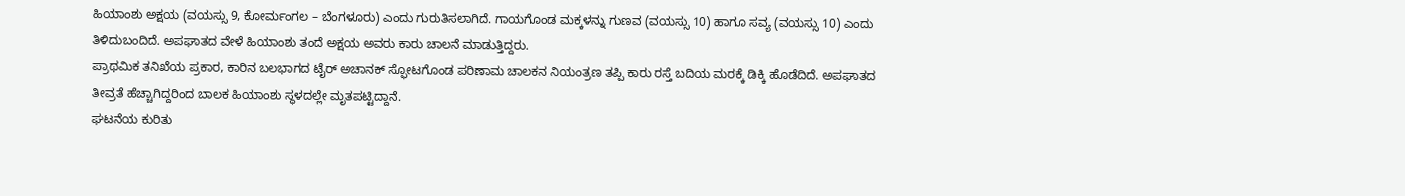ಹಿಯಾಂಶು ಅಕ್ಷಯ (ವಯಸ್ಸು 9, ಕೋರ್ಮಂಗಲ – ಬೆಂಗಳೂರು) ಎಂದು ಗುರುತಿಸಲಾಗಿದೆ. ಗಾಯಗೊಂಡ ಮಕ್ಕಳನ್ನು ಗುಣವ (ವಯಸ್ಸು 10) ಹಾಗೂ ಸವ್ಯ (ವಯಸ್ಸು 10) ಎಂದು ತಿಳಿದುಬಂದಿದೆ. ಅಪಘಾತದ ವೇಳೆ ಹಿಯಾಂಶು ತಂದೆ ಅಕ್ಷಯ ಅವರು ಕಾರು ಚಾಲನೆ ಮಾಡುತ್ತಿದ್ದರು.
ಪ್ರಾಥಮಿಕ ತನಿಖೆಯ ಪ್ರಕಾರ, ಕಾರಿನ ಬಲಭಾಗದ ಟೈರ್ ಅಚಾನಕ್ ಸ್ಫೋಟಗೊಂಡ ಪರಿಣಾಮ ಚಾಲಕನ ನಿಯಂತ್ರಣ ತಪ್ಪಿ ಕಾರು ರಸ್ತೆ ಬದಿಯ ಮರಕ್ಕೆ ಡಿಕ್ಕಿ ಹೊಡೆದಿದೆ. ಅಪಘಾತದ ತೀವ್ರತೆ ಹೆಚ್ಚಾಗಿದ್ದರಿಂದ ಬಾಲಕ ಹಿಯಾಂಶು ಸ್ಥಳದಲ್ಲೇ ಮೃತಪಟ್ಟಿದ್ದಾನೆ.
ಘಟನೆಯ ಕುರಿತು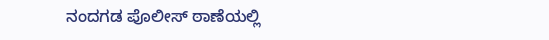ನಂದಗಡ ಪೊಲೀಸ್ ಠಾಣೆಯಲ್ಲಿ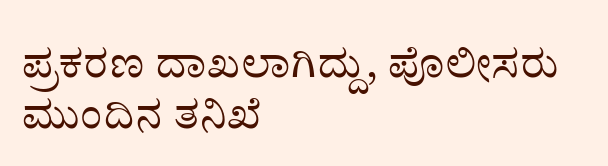ಪ್ರಕರಣ ದಾಖಲಾಗಿದ್ದು, ಪೊಲೀಸರು ಮುಂದಿನ ತನಿಖೆ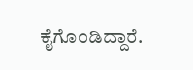ಕೈಗೊಂಡಿದ್ದಾರೆ.